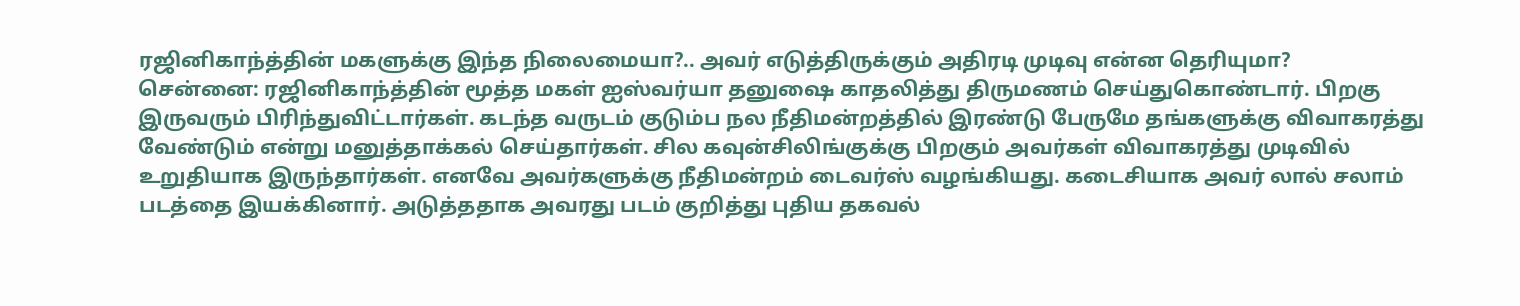ரஜினிகாந்த்தின் மகளுக்கு இந்த நிலைமையா?.. அவர் எடுத்திருக்கும் அதிரடி முடிவு என்ன தெரியுமா?
சென்னை: ரஜினிகாந்த்தின் மூத்த மகள் ஐஸ்வர்யா தனுஷை காதலித்து திருமணம் செய்துகொண்டார். பிறகு இருவரும் பிரிந்துவிட்டார்கள். கடந்த வருடம் குடும்ப நல நீதிமன்றத்தில் இரண்டு பேருமே தங்களுக்கு விவாகரத்து வேண்டும் என்று மனுத்தாக்கல் செய்தார்கள். சில கவுன்சிலிங்குக்கு பிறகும் அவர்கள் விவாகரத்து முடிவில் உறுதியாக இருந்தார்கள். எனவே அவர்களுக்கு நீதிமன்றம் டைவர்ஸ் வழங்கியது. கடைசியாக அவர் லால் சலாம் படத்தை இயக்கினார். அடுத்ததாக அவரது படம் குறித்து புதிய தகவல்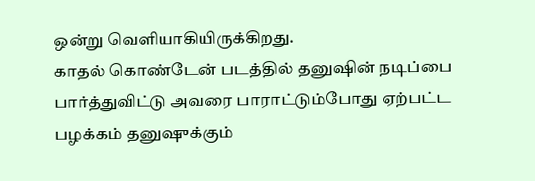ஒன்று வெளியாகியிருக்கிறது.
காதல் கொண்டேன் படத்தில் தனுஷின் நடிப்பை பார்த்துவிட்டு அவரை பாராட்டும்போது ஏற்பட்ட பழக்கம் தனுஷுக்கும்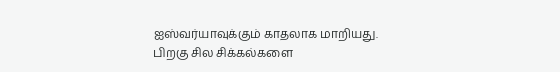ஐஸ்வர்யாவுக்கும் காதலாக மாறியது. பிறகு சில சிக்கல்களை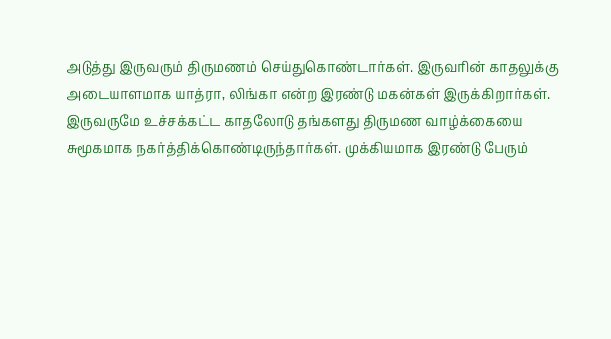அடுத்து இருவரும் திருமணம் செய்துகொண்டார்கள். இருவரின் காதலுக்கு அடையாளமாக யாத்ரா, லிங்கா என்ற இரண்டு மகன்கள் இருக்கிறார்கள். இருவருமே உச்சக்கட்ட காதலோடு தங்களது திருமண வாழ்க்கையை சுமூகமாக நகர்த்திக்கொண்டிருந்தார்கள். முக்கியமாக இரண்டு பேரும்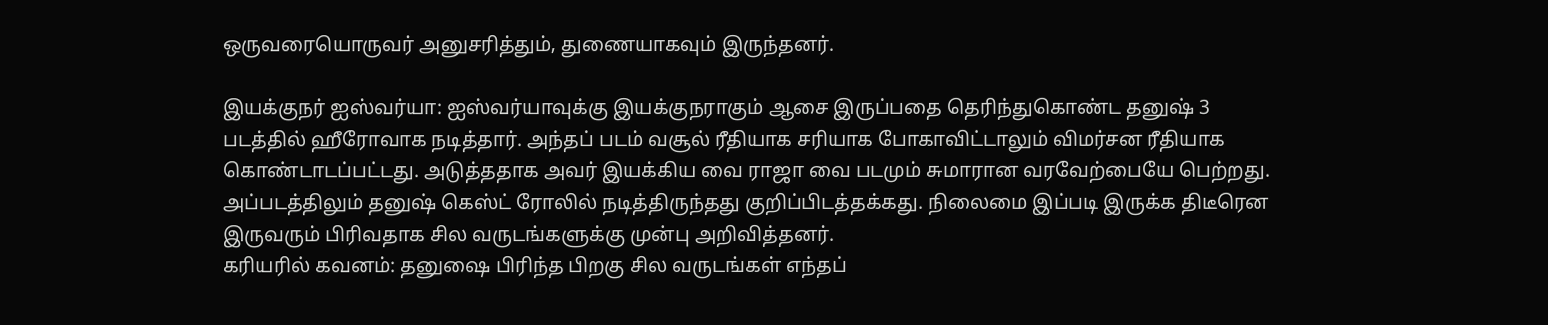ஒருவரையொருவர் அனுசரித்தும், துணையாகவும் இருந்தனர்.

இயக்குநர் ஐஸ்வர்யா: ஐஸ்வர்யாவுக்கு இயக்குநராகும் ஆசை இருப்பதை தெரிந்துகொண்ட தனுஷ் 3 படத்தில் ஹீரோவாக நடித்தார். அந்தப் படம் வசூல் ரீதியாக சரியாக போகாவிட்டாலும் விமர்சன ரீதியாக கொண்டாடப்பட்டது. அடுத்ததாக அவர் இயக்கிய வை ராஜா வை படமும் சுமாரான வரவேற்பையே பெற்றது. அப்படத்திலும் தனுஷ் கெஸ்ட் ரோலில் நடித்திருந்தது குறிப்பிடத்தக்கது. நிலைமை இப்படி இருக்க திடீரென இருவரும் பிரிவதாக சில வருடங்களுக்கு முன்பு அறிவித்தனர்.
கரியரில் கவனம்: தனுஷை பிரிந்த பிறகு சில வருடங்கள் எந்தப்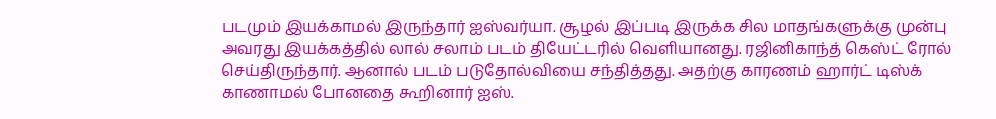படமும் இயக்காமல் இருந்தார் ஐஸ்வர்யா. சூழல் இப்படி இருக்க சில மாதங்களுக்கு முன்பு அவரது இயக்கத்தில் லால் சலாம் படம் தியேட்டரில் வெளியானது. ரஜினிகாந்த் கெஸ்ட் ரோல் செய்திருந்தார். ஆனால் படம் படுதோல்வியை சந்தித்தது. அதற்கு காரணம் ஹார்ட் டிஸ்க் காணாமல் போனதை கூறினார் ஐஸ்.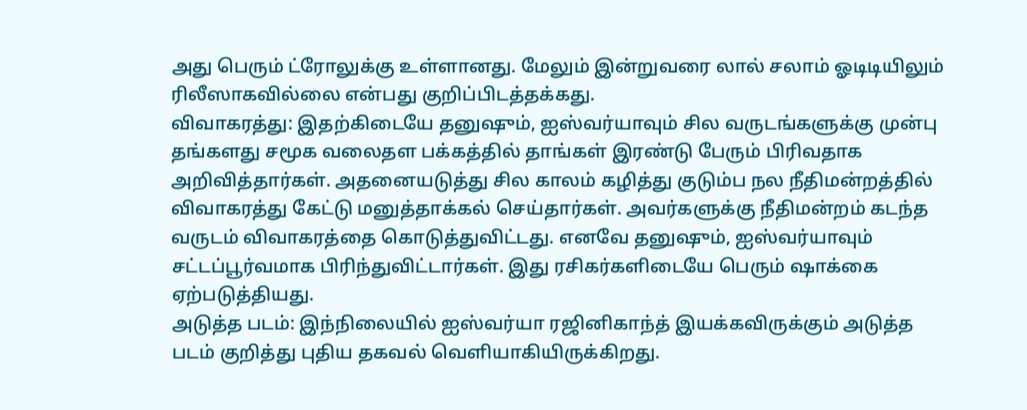அது பெரும் ட்ரோலுக்கு உள்ளானது. மேலும் இன்றுவரை லால் சலாம் ஓடிடியிலும் ரிலீஸாகவில்லை என்பது குறிப்பிடத்தக்கது.
விவாகரத்து: இதற்கிடையே தனுஷும், ஐஸ்வர்யாவும் சில வருடங்களுக்கு முன்பு தங்களது சமூக வலைதள பக்கத்தில் தாங்கள் இரண்டு பேரும் பிரிவதாக அறிவித்தார்கள். அதனையடுத்து சில காலம் கழித்து குடும்ப நல நீதிமன்றத்தில் விவாகரத்து கேட்டு மனுத்தாக்கல் செய்தார்கள். அவர்களுக்கு நீதிமன்றம் கடந்த வருடம் விவாகரத்தை கொடுத்துவிட்டது. எனவே தனுஷும், ஐஸ்வர்யாவும் சட்டப்பூர்வமாக பிரிந்துவிட்டார்கள். இது ரசிகர்களிடையே பெரும் ஷாக்கை ஏற்படுத்தியது.
அடுத்த படம்: இந்நிலையில் ஐஸ்வர்யா ரஜினிகாந்த் இயக்கவிருக்கும் அடுத்த படம் குறித்து புதிய தகவல் வெளியாகியிருக்கிறது.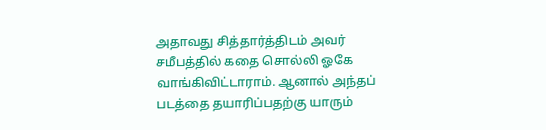அதாவது சித்தார்த்திடம் அவர் சமீபத்தில் கதை சொல்லி ஓகே வாங்கிவிட்டாராம். ஆனால் அந்தப் படத்தை தயாரிப்பதற்கு யாரும்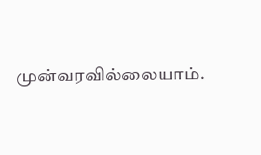முன்வரவில்லையாம்.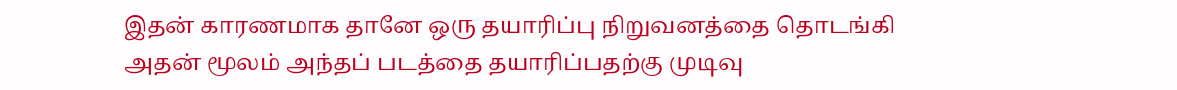இதன் காரணமாக தானே ஒரு தயாரிப்பு நிறுவனத்தை தொடங்கி அதன் மூலம் அந்தப் படத்தை தயாரிப்பதற்கு முடிவு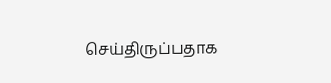செய்திருப்பதாக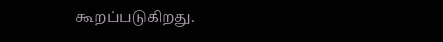கூறப்படுகிறது.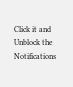Click it and Unblock the Notifications